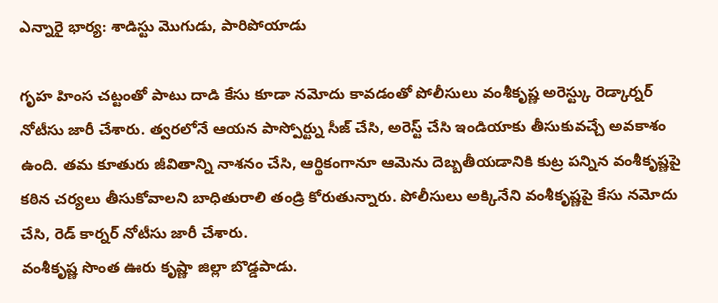ఎన్నారై భార్య: శాడిస్టు మొగుడు, పారిపోయాడు

గృహ హింస చట్టంతో పాటు దాడి కేసు కూడా నమోదు కావడంతో పోలీసులు వంశీకృష్ణ అరెస్ట్కు రెడ్కార్నర్ నోటీసు జారీ చేశారు. త్వరలోనే ఆయన పాస్పోర్ట్ను సీజ్ చేసి, అరెస్ట్ చేసి ఇండియాకు తీసుకువచ్చే అవకాశం ఉంది. తమ కూతురు జీవితాన్ని నాశనం చేసి, ఆర్థికంగానూ ఆమెను దెబ్బతీయడానికి కుట్ర పన్నిన వంశీకృష్ణపై కఠిన చర్యలు తీసుకోవాలని బాధితురాలి తండ్రి కోరుతున్నారు. పోలీసులు అక్కినేని వంశీకృష్ణపై కేసు నమోదు చేసి, రెడ్ కార్నర్ నోటీసు జారీ చేశారు.
వంశీకృష్ణ సొంత ఊరు కృష్ణా జిల్లా బొడ్డపాడు.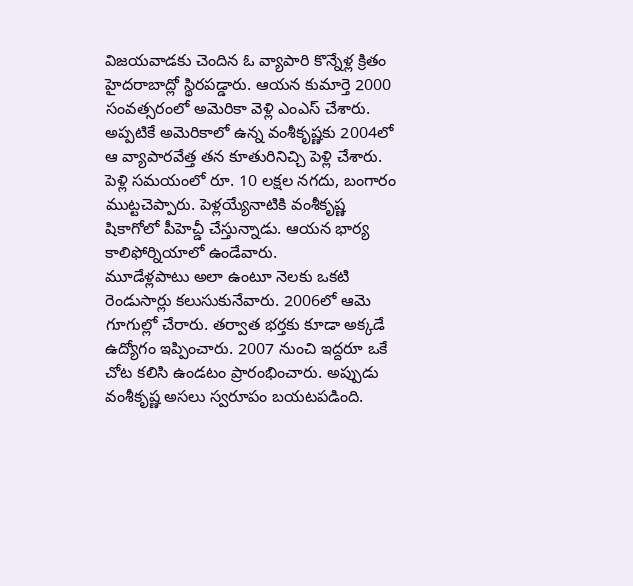విజయవాడకు చెందిన ఓ వ్యాపారి కొన్నేళ్ల క్రితం హైదరాబాద్లో స్థిరపడ్డారు. ఆయన కుమార్తె 2000 సంవత్సరంలో అమెరికా వెళ్లి ఎంఎస్ చేశారు. అప్పటికే అమెరికాలో ఉన్న వంశీకృష్ణకు 2004లో ఆ వ్యాపారవేత్త తన కూతురినిచ్చి పెళ్లి చేశారు. పెళ్లి సమయంలో రూ. 10 లక్షల నగదు, బంగారం ముట్టచెప్పారు. పెళ్లయ్యేనాటికి వంశీకృష్ణ షికాగోలో పీహెచ్డీ చేస్తున్నాడు. ఆయన భార్య కాలిఫోర్నియాలో ఉండేవారు.
మూడేళ్లపాటు అలా ఉంటూ నెలకు ఒకటి రెండుసార్లు కలుసుకునేవారు. 2006లో ఆమె గూగుల్లో చేరారు. తర్వాత భర్తకు కూడా అక్కడే ఉద్యోగం ఇప్పించారు. 2007 నుంచి ఇద్దరూ ఒకే చోట కలిసి ఉండటం ప్రారంభించారు. అప్పుడు వంశీకృష్ణ అసలు స్వరూపం బయటపడింది.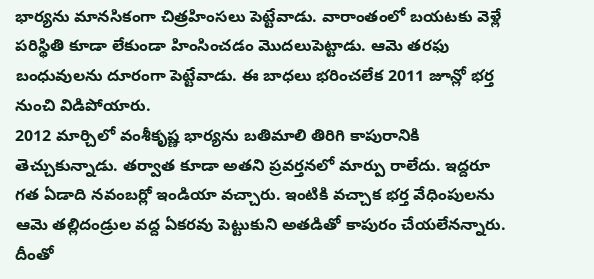భార్యను మానసికంగా చిత్రహింసలు పెట్టేవాడు. వారాంతంలో బయటకు వెళ్లే పరిస్థితి కూడా లేకుండా హింసించడం మొదలుపెట్టాడు. ఆమె తరఫు బంధువులను దూరంగా పెట్టేవాడు. ఈ బాధలు భరించలేక 2011 జూన్లో భర్త నుంచి విడిపోయారు.
2012 మార్చిలో వంశీకృష్ణ భార్యను బతిమాలి తిరిగి కాపురానికి తెచ్చుకున్నాడు. తర్వాత కూడా అతని ప్రవర్తనలో మార్పు రాలేదు. ఇద్దరూ గత ఏడాది నవంబర్లో ఇండియా వచ్చారు. ఇంటికి వచ్చాక భర్త వేధింపులను ఆమె తల్లిదండ్రుల వద్ద ఏకరవు పెట్టుకుని అతడితో కాపురం చేయలేనన్నారు. దీంతో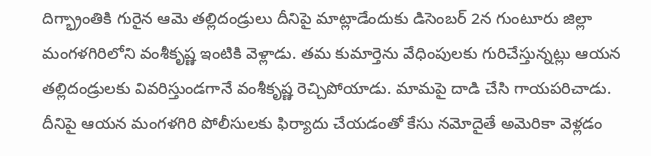దిగ్భ్రాంతికి గురైన ఆమె తల్లిదండ్రులు దీనిపై మాట్లాడేందుకు డిసెంబర్ 2న గుంటూరు జిల్లా మంగళగిరిలోని వంశీకృష్ణ ఇంటికి వెళ్లాడు. తమ కుమార్తెను వేధింపులకు గురిచేస్తున్నట్లు ఆయన తల్లిదండ్రులకు వివరిస్తుండగానే వంశీకృష్ణ రెచ్చిపోయాడు. మామపై దాడి చేసి గాయపరిచాడు.
దీనిపై ఆయన మంగళగిరి పోలీసులకు ఫిర్యాదు చేయడంతో కేసు నమోదైతే అమెరికా వెళ్లడం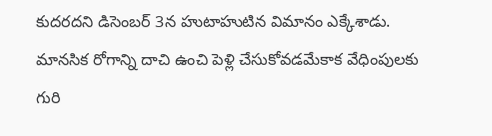కుదరదని డిసెంబర్ 3న హుటాహుటిన విమానం ఎక్కేశాడు. మానసిక రోగాన్ని దాచి ఉంచి పెళ్లి చేసుకోవడమేకాక వేధింపులకు గురి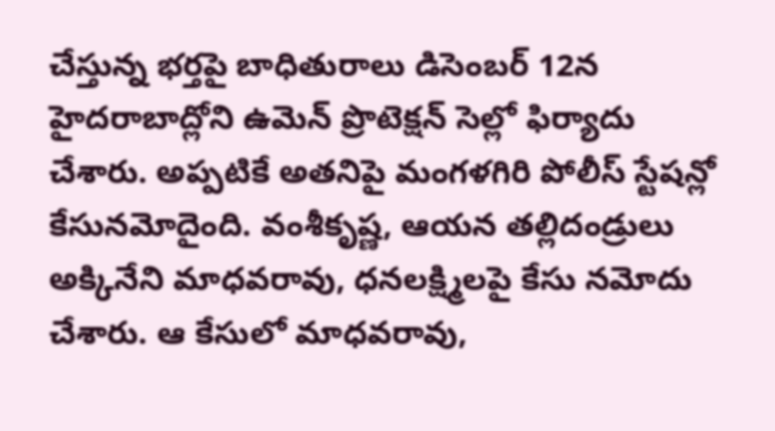చేస్తున్న భర్తపై బాధితురాలు డిసెంబర్ 12న హైదరాబాద్లోని ఉమెన్ ప్రొటెక్షన్ సెల్లో ఫిర్యాదు చేశారు. అప్పటికే అతనిపై మంగళగిరి పోలీస్ స్టేషన్లో కేసునమోదైంది. వంశీకృష్ణ, ఆయన తల్లిదండ్రులు అక్కినేని మాధవరావు, ధనలక్ష్మిలపై కేసు నమోదు చేశారు. ఆ కేసులో మాధవరావు,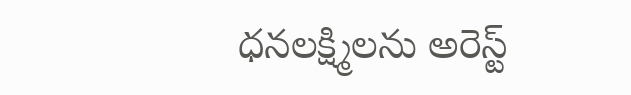ధనలక్ష్మిలను అరెస్ట్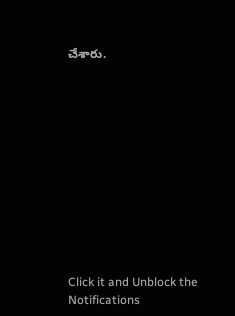చేశారు.












Click it and Unblock the Notifications